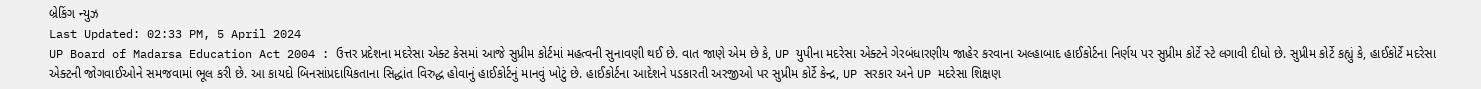બ્રેકિંગ ન્યુઝ
Last Updated: 02:33 PM, 5 April 2024
UP Board of Madarsa Education Act 2004 : ઉત્તર પ્રદેશના મદરેસા એક્ટ કેસમાં આજે સુપ્રીમ કોર્ટમાં મહત્વની સુનાવણી થઈ છે. વાત જાણે એમ છે કે, UP યુપીના મદરેસા એક્ટને ગેરબંધારણીય જાહેર કરવાના અલ્હાબાદ હાઈકોર્ટના નિર્ણય પર સુપ્રીમ કોર્ટે સ્ટે લગાવી દીધો છે. સુપ્રીમ કોર્ટે કહ્યું કે, હાઈકોર્ટે મદરેસા એક્ટની જોગવાઈઓને સમજવામાં ભૂલ કરી છે. આ કાયદો બિનસાંપ્રદાયિકતાના સિદ્ધાંત વિરુદ્ધ હોવાનું હાઈકોર્ટનું માનવું ખોટું છે. હાઈકોર્ટના આદેશને પડકારતી અરજીઓ પર સુપ્રીમ કોર્ટે કેન્દ્ર, UP સરકાર અને UP મદરેસા શિક્ષણ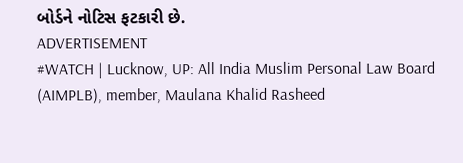બોર્ડને નોટિસ ફટકારી છે.
ADVERTISEMENT
#WATCH | Lucknow, UP: All India Muslim Personal Law Board (AIMPLB), member, Maulana Khalid Rasheed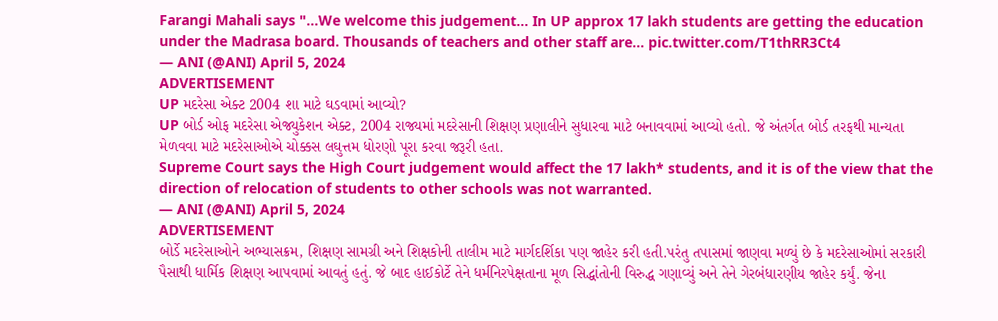Farangi Mahali says "...We welcome this judgement... In UP approx 17 lakh students are getting the education under the Madrasa board. Thousands of teachers and other staff are… pic.twitter.com/T1thRR3Ct4
— ANI (@ANI) April 5, 2024
ADVERTISEMENT
UP મદરેસા એક્ટ 2004 શા માટે ઘડવામાં આવ્યો?
UP બોર્ડ ઓફ મદરેસા એજ્યુકેશન એક્ટ, 2004 રાજ્યમાં મદરેસાની શિક્ષણ પ્રણાલીને સુધારવા માટે બનાવવામાં આવ્યો હતો. જે અંતર્ગત બોર્ડ તરફથી માન્યતા મેળવવા માટે મદરેસાઓએ ચોક્કસ લઘુત્તમ ધોરણો પૂરા કરવા જરૂરી હતા.
Supreme Court says the High Court judgement would affect the 17 lakh* students, and it is of the view that the direction of relocation of students to other schools was not warranted.
— ANI (@ANI) April 5, 2024
ADVERTISEMENT
બોર્ડે મદરેસાઓને અભ્યાસક્રમ, શિક્ષણ સામગ્રી અને શિક્ષકોની તાલીમ માટે માર્ગદર્શિકા પણ જાહેર કરી હતી.પરંતુ તપાસમાં જાણવા મળ્યું છે કે મદરેસાઓમાં સરકારી પૈસાથી ધાર્મિક શિક્ષણ આપવામાં આવતું હતું. જે બાદ હાઈકોર્ટે તેને ધર્મનિરપેક્ષતાના મૂળ સિદ્ધાંતોની વિરુદ્ધ ગણાવ્યું અને તેને ગેરબંધારણીય જાહેર કર્યું. જેના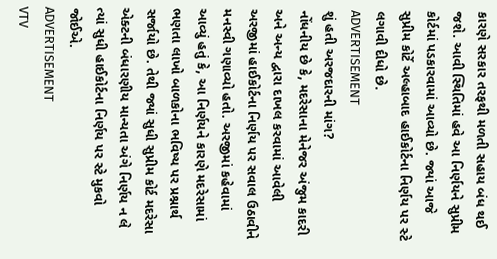કારણે સરકાર તરફથી મળતી સહાય બંધ થઈ જશે. આવી સ્થિતિમાં હવે આ નિર્ણયને સુપ્રીમ કોર્ટમાં પડકારવામાં આવ્યો છે. જ્યાં આજે સુપ્રીમ કોર્ટે અલ્હાબાદ હાઈકોર્ટના નિર્ણય પર સ્ટે લગાવી દીધો છે.
ADVERTISEMENT
શું હતી અરજદારની માંગ?
નોંધનીય છે કે, મદરેસાના મેનેજર અંજુમ કાદરી અને અન્ય દ્વારા દાખલ કરવામાં આવેલી અરજીમાં હાઈકોર્ટના નિર્ણય પર સવાલ ઉઠાવીને મનસ્વી ગણાવ્યો હતો. અરજીમાં કહેવામાં આવ્યું હતું કે, આ નિર્ણયને કારણે મદરેસામાં ભણતા લાખો બાળકોના ભવિષ્ય પર પ્રશ્નાર્થ સર્જાયો છે. તેથી જ્યાં સુધી સુપ્રીમ કોર્ટ મદરેસા એક્ટની બંધારણીય માન્યતા અંગે નિર્ણય ન લે ત્યાં સુધી હાઈકોર્ટના નિર્ણય પર સ્ટે મુકવો જોઈએ.
ADVERTISEMENT
VTV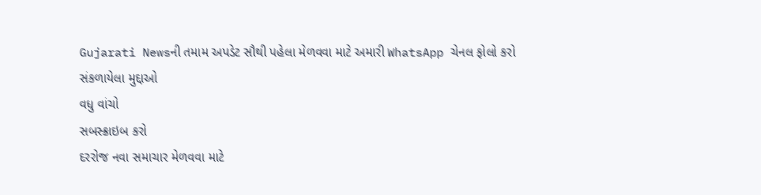Gujarati Newsની તમામ અપડેટ સૌથી પહેલા મેળવવા માટે અમારી WhatsApp ચેનલ ફોલો કરો
સંકળાયેલા મુદ્દાઓ
વધુ વાંચો
સબસ્ક્રાઇબ કરો
દરરોજ નવા સમાચાર મેળવવા માટે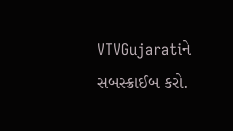VTVGujaratiને સબસ્ક્રાઈબ કરો.